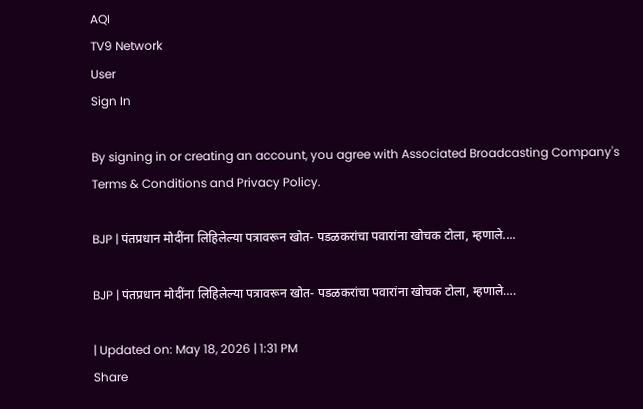AQI
TV9 Network
User
Sign In

By signing in or creating an account, you agree with Associated Broadcasting Company's Terms & Conditions and Privacy Policy.

BJP | पंतप्रधान मोदींना लिहिलेल्या पत्रावरून खोत- पडळकरांचा पवारांना खोचक टोला, म्हणाले....

BJP | पंतप्रधान मोदींना लिहिलेल्या पत्रावरून खोत- पडळकरांचा पवारांना खोचक टोला, म्हणाले….

| Updated on: May 18, 2026 | 1:31 PM
Share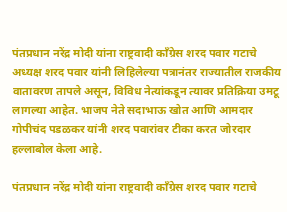पंतप्रधान नरेंद्र मोदी यांना राष्ट्रवादी काँग्रेस शरद पवार गटाचे अध्यक्ष शरद पवार यांनी लिहिलेल्या पत्रानंतर राज्यातील राजकीय वातावरण तापले असून, विविध नेत्यांकडून त्यावर प्रतिक्रिया उमटू लागल्या आहेत. भाजप नेते सदाभाऊ खोत आणि आमदार गोपीचंद पडळकर यांनी शरद पवारांवर टीका करत जोरदार हल्लाबोल केला आहे.

पंतप्रधान नरेंद्र मोदी यांना राष्ट्रवादी काँग्रेस शरद पवार गटाचे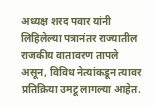अध्यक्ष शरद पवार यांनी लिहिलेल्या पत्रानंतर राज्यातील राजकीय वातावरण तापले असून, विविध नेत्यांकडून त्यावर प्रतिक्रिया उमटू लागल्या आहेत.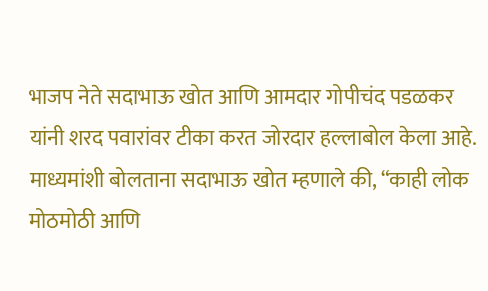भाजप नेते सदाभाऊ खोत आणि आमदार गोपीचंद पडळकर यांनी शरद पवारांवर टीका करत जोरदार हल्लाबोल केला आहे.
माध्यमांशी बोलताना सदाभाऊ खोत म्हणाले की, “काही लोक मोठमोठी आणि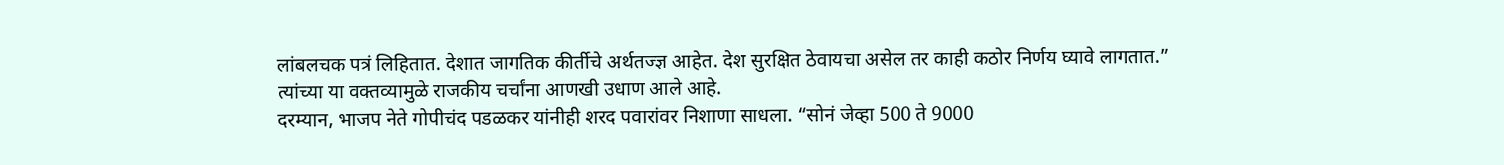लांबलचक पत्रं लिहितात. देशात जागतिक कीर्तीचे अर्थतज्ज्ञ आहेत. देश सुरक्षित ठेवायचा असेल तर काही कठोर निर्णय घ्यावे लागतात.” त्यांच्या या वक्तव्यामुळे राजकीय चर्चांना आणखी उधाण आले आहे.
दरम्यान, भाजप नेते गोपीचंद पडळकर यांनीही शरद पवारांवर निशाणा साधला. “सोनं जेव्हा 500 ते 9000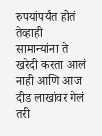रुपयांपर्यंत होतं तेव्हाही सामान्यांना ते खरेदी करता आलं नाही आणि आज दीड लाखांवर गेलं तरी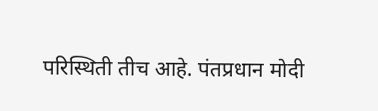परिस्थिती तीच आहे. पंतप्रधान मोदी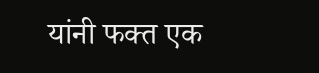यांनी फक्त एक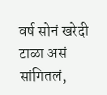वर्ष सोनं खरेदी टाळा असं सांगितलं,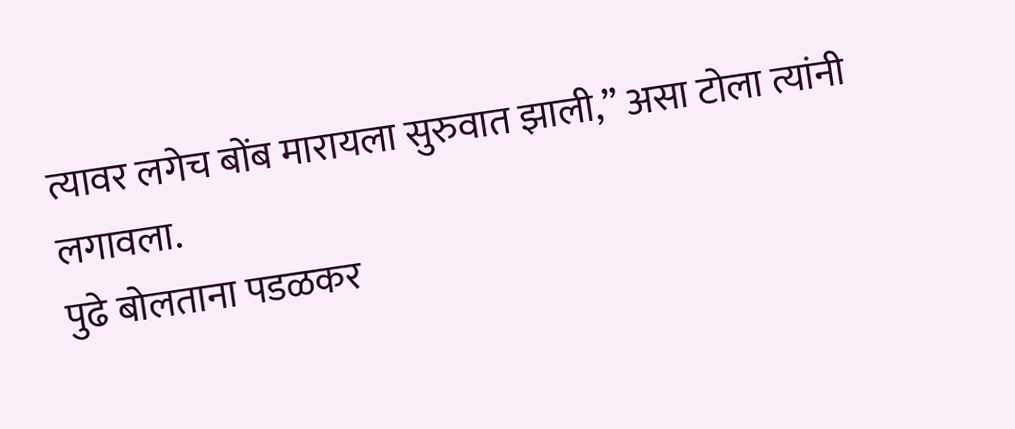त्यावर लगेच बोंब मारायला सुरुवात झाली,” असा टोला त्यांनी लगावला.
पुढे बोलताना पडळकर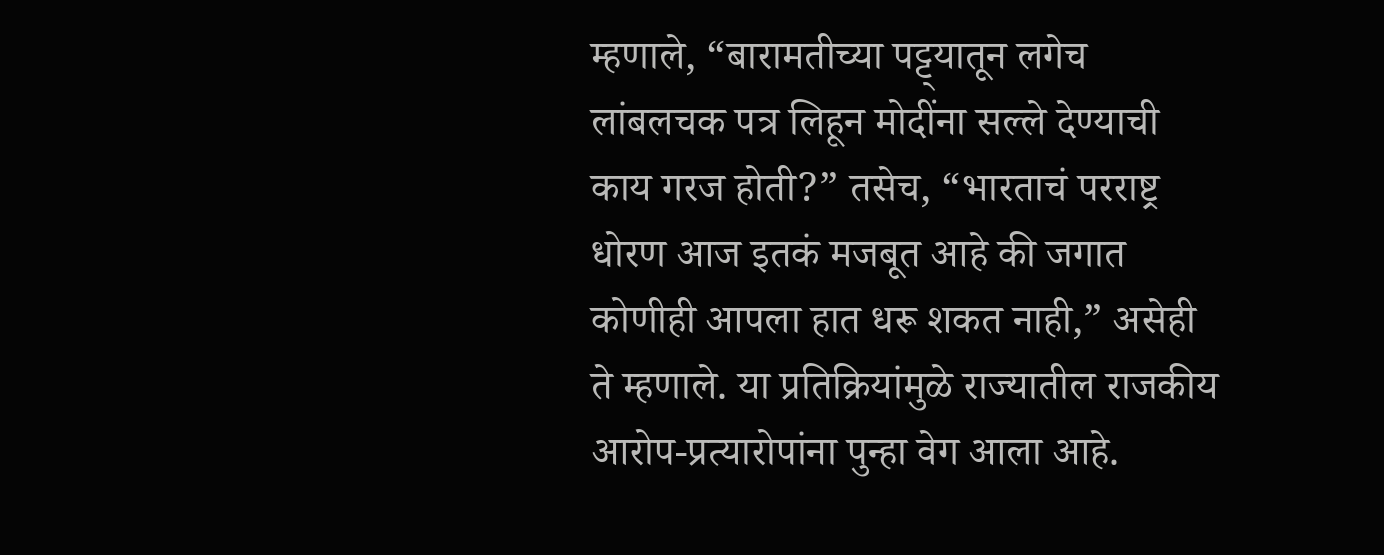म्हणाले, “बारामतीच्या पट्ट्यातून लगेच लांबलचक पत्र लिहून मोदींना सल्ले देण्याची काय गरज होती?” तसेच, “भारताचं परराष्ट्र धोरण आज इतकं मजबूत आहे की जगात कोणीही आपला हात धरू शकत नाही,” असेही ते म्हणाले. या प्रतिक्रियांमुळे राज्यातील राजकीय आरोप-प्रत्यारोपांना पुन्हा वेग आला आहे.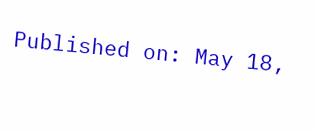Published on: May 18,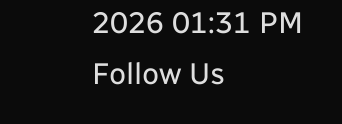2026 01:31 PM
Follow Us